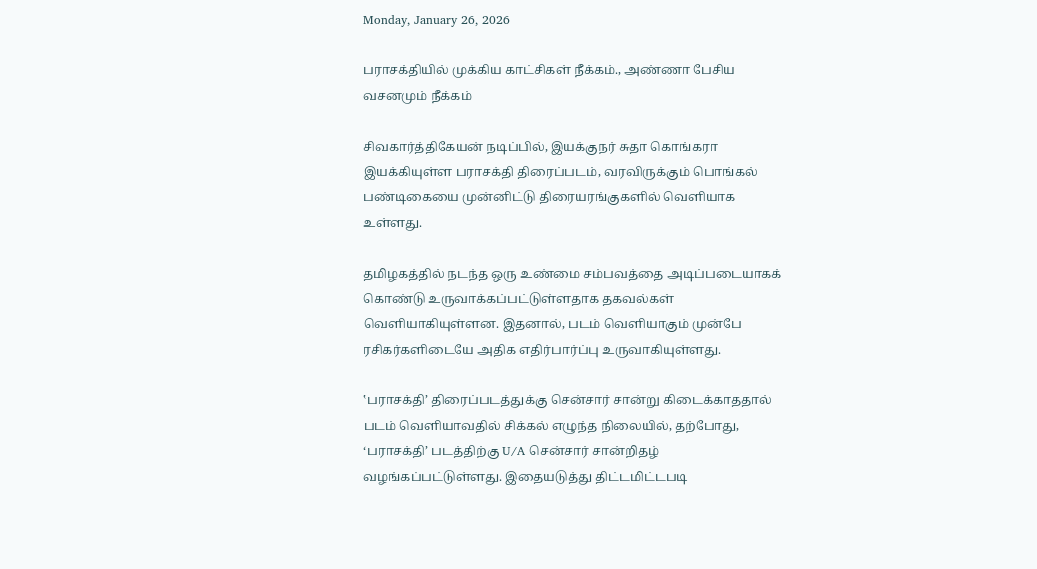Monday, January 26, 2026

பராசக்தியில் முக்கிய காட்சிகள் நீக்கம்., அண்ணா பேசிய வசனமும் நீக்கம்

சிவகார்த்திகேயன் நடிப்பில், இயக்குநர் சுதா கொங்கரா இயக்கியுள்ள பராசக்தி திரைப்படம், வரவிருக்கும் பொங்கல் பண்டிகையை முன்னிட்டு திரையரங்குகளில் வெளியாக உள்ளது.

தமிழகத்தில் நடந்த ஒரு உண்மை சம்பவத்தை அடிப்படையாகக் கொண்டு உருவாக்கப்பட்டுள்ளதாக தகவல்கள் வெளியாகியுள்ளன. இதனால், படம் வெளியாகும் முன்பே ரசிகர்களிடையே அதிக எதிர்பார்ப்பு உருவாகியுள்ளது.

‛பராசக்தி’ திரைப்படத்துக்கு சென்சார் சான்று கிடைக்காததால் படம் வெளியாவதில் சிக்கல் எழுந்த நிலையில், தற்போது, ‘பராசக்தி’ படத்திற்கு U/A சென்சார் சான்றிதழ் வழங்கப்பட்டுள்ளது. இதையடுத்து திட்டமிட்டபடி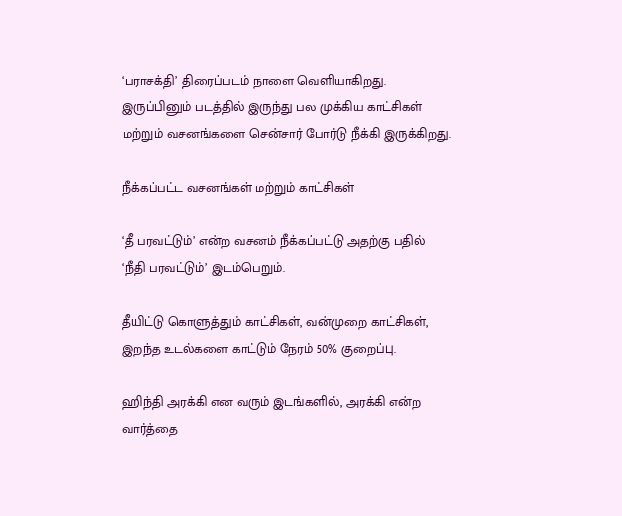‘பராசக்தி’ திரைப்படம் நாளை வெளியாகிறது. இருப்பினும் படத்தில் இருந்து பல முக்கிய காட்சிகள் மற்றும் வசனங்களை சென்சார் போர்டு நீக்கி இருக்கிறது.

நீக்கப்பட்ட வசனங்கள் மற்றும் காட்சிகள்

‘தீ பரவட்டும்’ என்ற வசனம் நீக்கப்பட்டு அதற்கு பதில் ‘நீதி பரவட்டும்’ இடம்பெறும்.

தீயிட்டு கொளுத்தும் காட்சிகள், வன்முறை காட்சிகள், இறந்த உடல்களை காட்டும் நேரம் 50% குறைப்பு.

ஹிந்தி அரக்கி என வரும் இடங்களில், அரக்கி என்ற வார்த்தை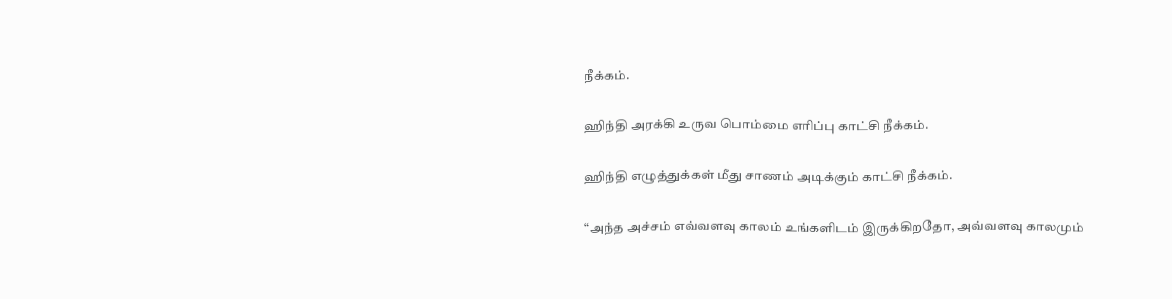நீக்கம்.

ஹிந்தி அரக்கி உருவ பொம்மை எரிப்பு காட்சி நீக்கம்.

ஹிந்தி எழுத்துக்கள் மீது சாணம் அடிக்கும் காட்சி நீக்கம்.

“அந்த அச்சம் எவ்வளவு காலம் உங்களிடம் இருக்கிறதோ, அவ்வளவு காலமும்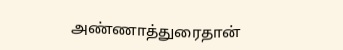அண்ணாத்துரைதான்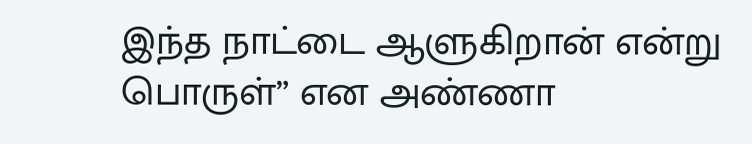இந்த நாட்டை ஆளுகிறான் என்று பொருள்” என அண்ணா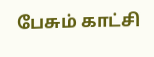பேசும் காட்சி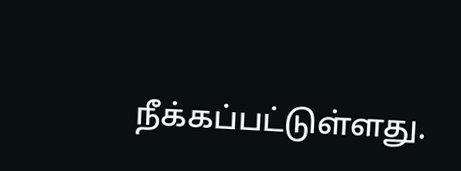நீக்கப்பட்டுள்ளது.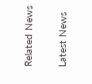Related News

Latest News